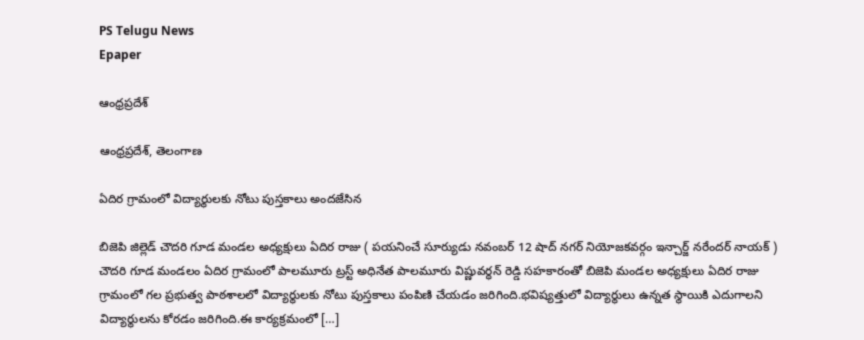PS Telugu News
Epaper

ఆంధ్రప్రదేశ్

ఆంధ్రప్రదేశ్, తెలంగాణ

ఏదిర గ్రామంలో విద్యార్థులకు నోటు పుస్తకాలు అందజేసిన

బిజెపి జిల్లెడ్ చౌదరి గూడ మండల అధ్యక్షులు ఏదిర రాజు ( పయనించే సూర్యుడు నవంబర్ 12 షాద్ నగర్ నియోజకవర్గం ఇన్చార్జ్ నరేందర్ నాయక్ ) చౌదరి గూడ మండలం ఏదిర గ్రామంలో పాలమూరు ట్రస్ట్ అధినేత పాలమూరు విష్ణువర్ధన్ రెడ్డి సహకారంతో బిజెపి మండల అధ్యక్షులు ఏదిర రాజు గ్రామంలో గల ప్రభుత్వ పాఠశాలలో విద్యార్థులకు నోటు పుస్తకాలు పంపిణి చేయడం జరిగింది.భవిష్యత్తులో విద్యార్థులు ఉన్నత స్థాయికి ఎదుగాలని విద్యార్థులను కోరడం జరిగింది.ఈ కార్యక్రమంలో […]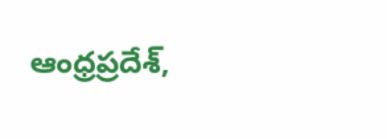ఆంధ్రప్రదేశ్,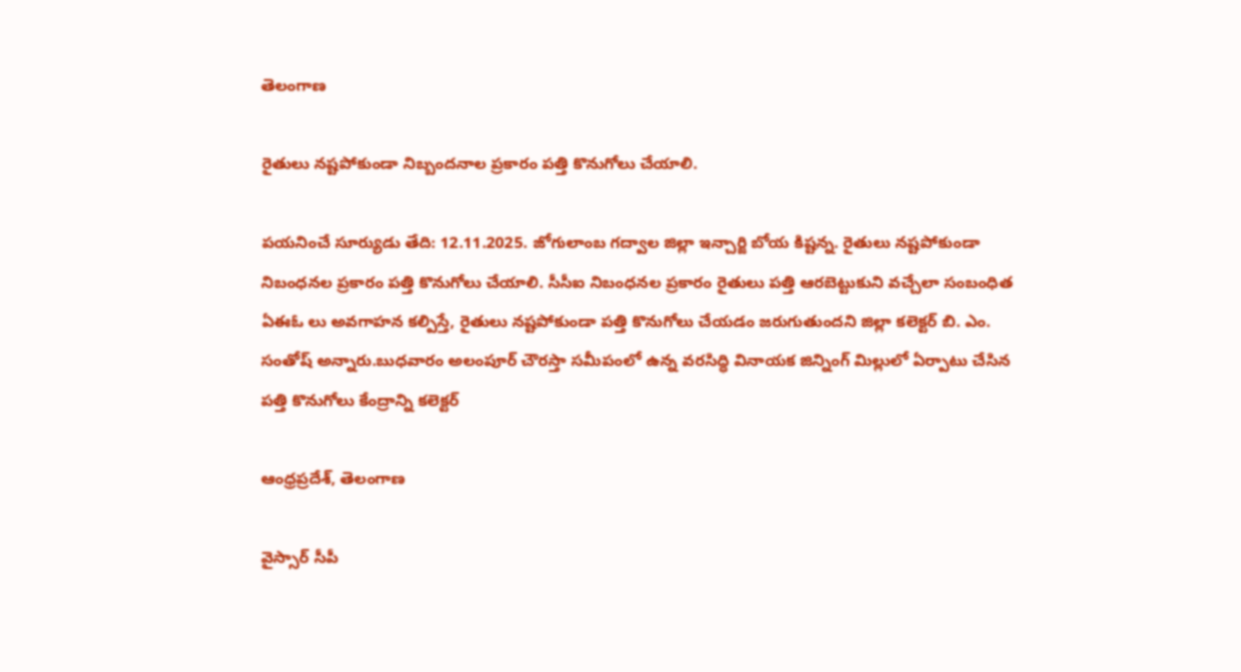తెలంగాణ

రైతులు నష్టపోకుండా నిబ్బందనాల ప్రకారం పత్తి కొనుగోలు చేయాలి.

పయనించే సూర్యుడు తేది: 12.11.2025. జోగులాంబ గద్వాల జిల్లా ఇన్చార్జి బోయ కిష్టన్న. రైతులు నష్టపోకుండా నిబంధనల ప్రకారం పత్తి కొనుగోలు చేయాలి. సీసీఐ నిబంధనల ప్రకారం రైతులు పత్తి ఆరబెట్టుకుని వచ్చేలా సంబంధిత ఏఈఓ లు అవగాహన కల్పిస్తే, రైతులు నష్టపోకుండా పత్తి కొనుగోలు చేయడం జరుగుతుందని జిల్లా కలెక్టర్ బి. ఎం. సంతోష్ అన్నారు.బుధవారం అలంపూర్ చౌరస్తా సమీపంలో ఉన్న వరసిద్ధి వినాయక జిన్నింగ్ మిల్లులో ఏర్పాటు చేసిన పత్తి కొనుగోలు కేంద్రాన్ని కలెక్టర్

ఆంధ్రప్రదేశ్, తెలంగాణ

వైస్సార్ సీపీ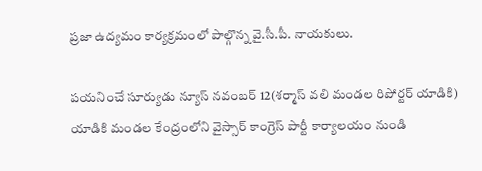ప్రజా ఉద్యమం కార్యక్రమంలో పాల్గొన్న వై.సీ.పీ. నాయకులు.

పయనించే సూర్యుడు న్యూస్ నవంబర్ 12(శర్మాస్ వలి మండల రిపోర్టర్ యాడికి) యాడికి మండల కేంద్రంలోని వైస్సార్ కాంగ్రెస్ పార్టీ కార్యాలయం నుండి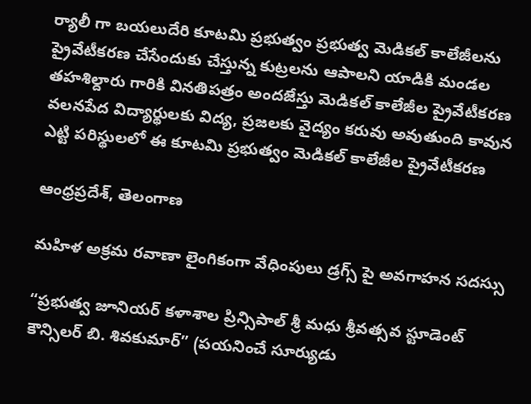ర్యాలీ గా బయలుదేరి కూటమి ప్రభుత్వం ప్రభుత్వ మెడికల్ కాలేజీలను ప్రైవేటీకరణ చేసేందుకు చేస్తున్న కుట్రలను ఆపాలని యాడికి మండల తహశిల్దారు గారికి వినతిపత్రం అందజేస్తు మెడికల్ కాలేజీల ప్రైవేటీకరణ వలనపేద విద్యార్థులకు విద్య, ప్రజలకు వైద్యం కరువు అవుతుంది కావున ఎట్టి పరిస్థులలో ఈ కూటమి ప్రభుత్వం మెడికల్ కాలేజీల ప్రైవేటీకరణ

ఆంధ్రప్రదేశ్, తెలంగాణ

మహిళ అక్రమ రవాణా లైంగికంగా వేధింపులు డ్రగ్స్ పై అవగాహన సదస్సు

“ప్రభుత్వ జూనియర్ కళాశాల ప్రిన్సిపాల్ శ్రీ మధు శ్రీవత్సవ స్టూడెంట్ కౌన్సిలర్ బి. శివకుమార్” (పయనించే సూర్యుడు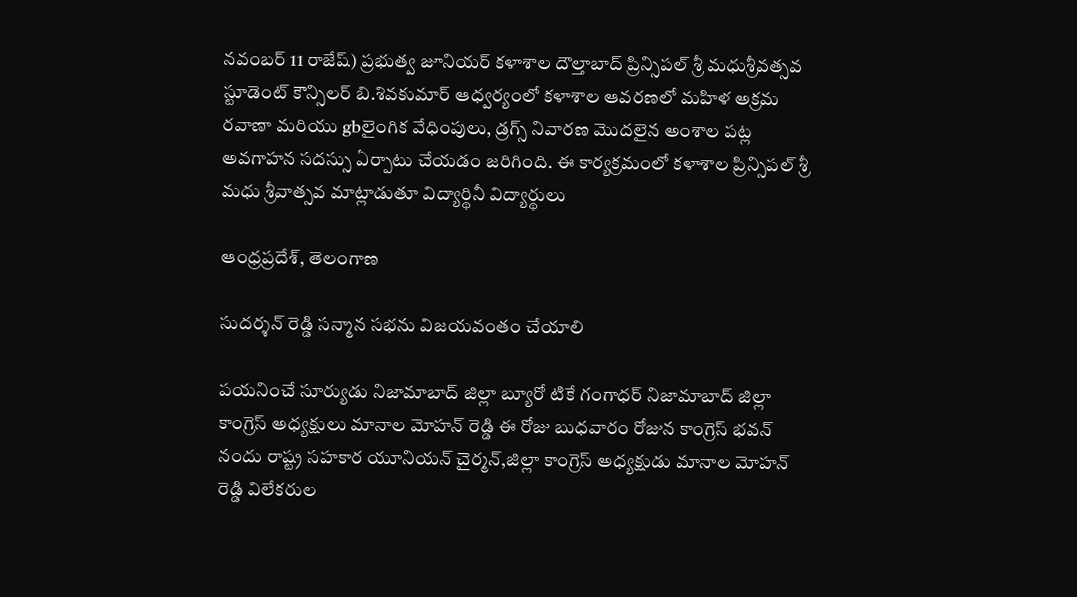నవంబర్ 11 రాజేష్) ప్రభుత్వ జూనియర్ కళాశాల దౌల్తాబాద్ ప్రిన్సిపల్ శ్రీ మధుశ్రీవత్సవ స్టూడెంట్ కౌన్సిలర్ బి.శివకుమార్ ఆధ్వర్యంలో కళాశాల ఆవరణలో మహిళ అక్రమ రవాణా మరియు gbలైంగిక వేధింపులు, డ్రగ్స్ నివారణ మొదలైన అంశాల పట్ల అవగాహన సదస్సు ఏర్పాటు చేయడం జరిగింది. ఈ కార్యక్రమంలో కళాశాల ప్రిన్సిపల్ శ్రీ మధు శ్రీవాత్సవ మాట్లాడుతూ విద్యార్థినీ విద్యార్థులు

ఆంధ్రప్రదేశ్, తెలంగాణ

సుదర్శన్ రెడ్డి సన్మాన సభను విజయవంతం చేయాలి

పయనించే సూర్యుడు నిజామాబాద్ జిల్లా బ్యూరో టికే గంగాధర్ నిజామాబాద్ జిల్లా కాంగ్రెస్ అధ్యక్షులు మానాల మోహన్ రెడ్డి ఈ రోజు బుధవారం రోజున కాంగ్రెస్ భవన్ నందు రాష్ట్ర సహకార యూనియన్ చైర్మన్,జిల్లా కాంగ్రెస్ అధ్యక్షుడు మానాల మోహన్ రెడ్డి విలేకరుల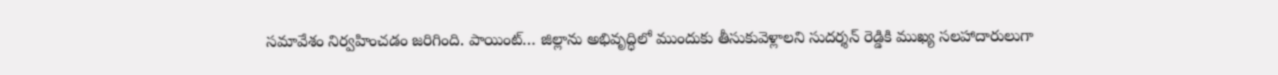సమావేశం నిర్వహించడం జరిగింది. పాయింట్… జిల్లాను అభివృద్ధిలో ముందుకు తీసుకువెళ్లాలని సుదర్శన్ రెడ్డికి ముఖ్య సలహాదారులుగా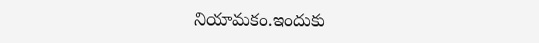నియామకం.ఇందుకు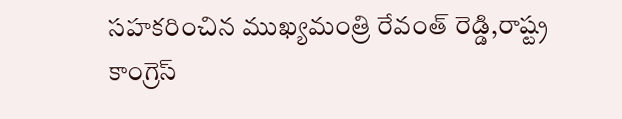సహకరించిన ముఖ్యమంత్రి రేవంత్ రెడ్డి,రాష్ట్ర కాంగ్రెస్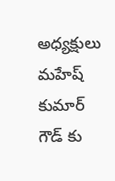అధ్యక్షులు మహేష్ కుమార్ గౌడ్ కు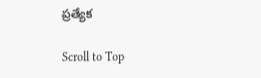ప్రత్యేక

Scroll to Top